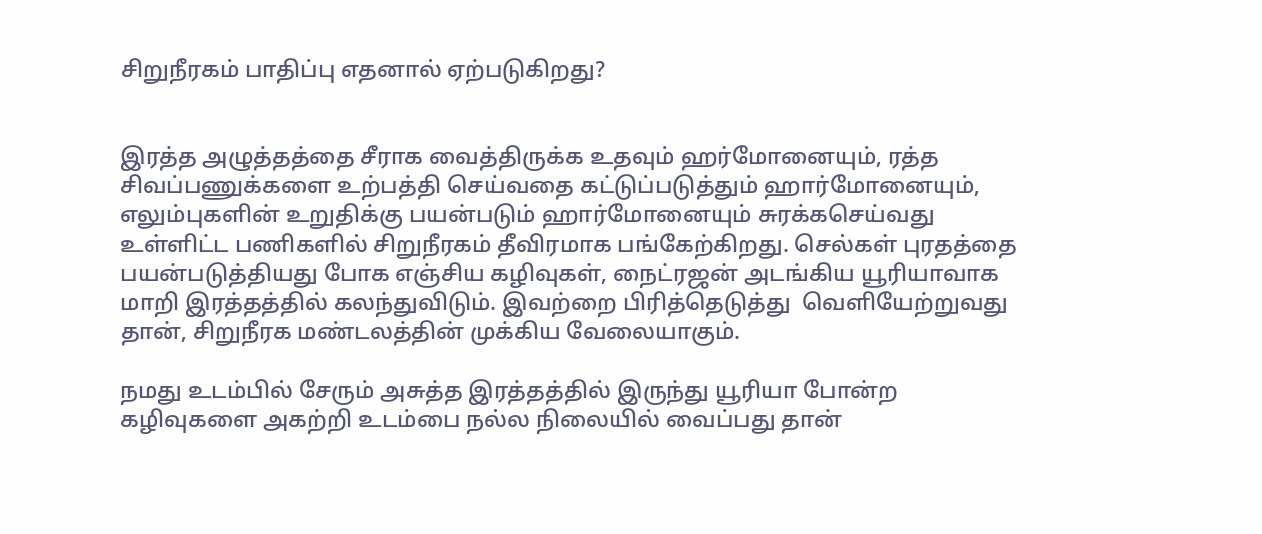சிறுநீரகம் பாதிப்பு எதனால் ஏற்படுகிறது?


இரத்த அழுத்தத்தை சீராக வைத்திருக்க உதவும் ஹர்மோனையும், ரத்த சிவப்பணுக்களை உற்பத்தி செய்வதை கட்டுப்படுத்தும் ஹார்மோனையும்,  எலும்புகளின் உறுதிக்கு பயன்படும் ஹார்மோனையும் சுரக்கசெய்வது உள்ளிட்ட பணிகளில் சிறுநீரகம் தீவிரமாக பங்கேற்கிறது. செல்கள் புரதத்தை  பயன்படுத்தியது போக எஞ்சிய கழிவுகள், நைட்ரஜன் அடங்கிய யூரியாவாக மாறி இரத்தத்தில் கலந்துவிடும். இவற்றை பிரித்தெடுத்து  வெளியேற்றுவது தான், சிறுநீரக மண்டலத்தின் முக்கிய வேலையாகும்.

நமது உடம்பில் சேரும் அசுத்த இரத்தத்தில் இருந்து யூரியா போன்ற கழிவுகளை அகற்றி உடம்பை நல்ல நிலையில் வைப்பது தான்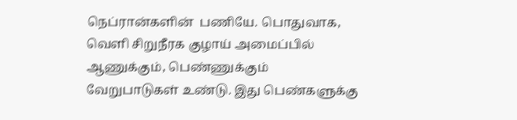நெப்ரான்களின்  பணியே. பொதுவாக, வெளி சிறுநீரக குழாய் அமைப்பில் ஆணுக்கும், பெண்ணுக்கும் வேறுபாடுகள் உண்டு. இது பெண்களுக்கு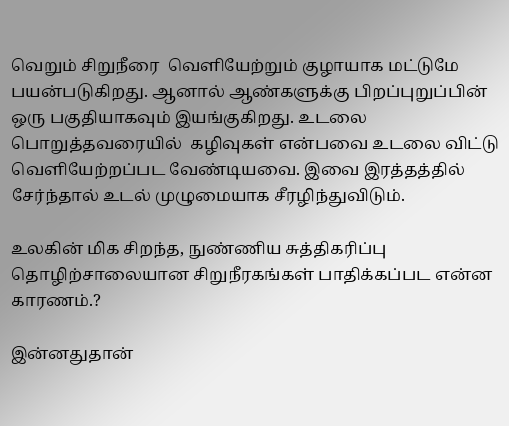வெறும் சிறுநீரை  வெளியேற்றும் குழாயாக மட்டுமே பயன்படுகிறது. ஆனால் ஆண்களுக்கு பிறப்புறுப்பின் ஒரு பகுதியாகவும் இயங்குகிறது. உடலை பொறுத்தவரையில்  கழிவுகள் என்பவை உடலை விட்டு வெளியேற்றப்பட வேண்டியவை. இவை இரத்தத்தில் சேர்ந்தால் உடல் முழுமையாக சீரழிந்துவிடும்.

உலகின் மிக சிறந்த, நுண்ணிய சுத்திகரிப்பு தொழிற்சாலையான சிறுநீரகங்கள் பாதிக்கப்பட என்ன காரணம்.?

இன்னதுதான்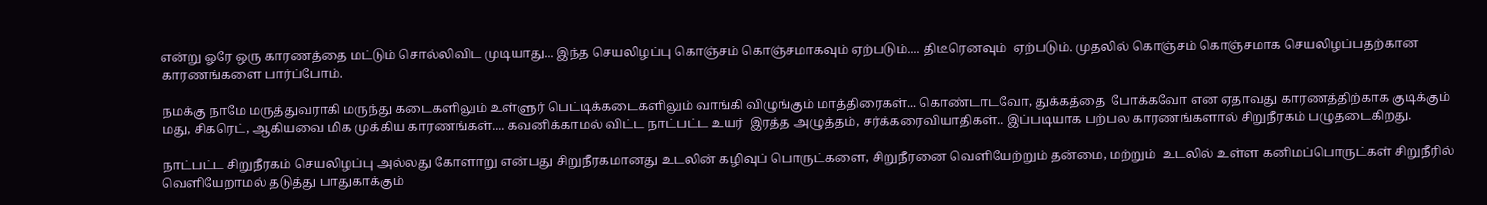என்று ஓரே ஒரு காரணத்தை மட்டும் சொல்லிவிட முடியாது... இந்த செயலிழப்பு கொஞ்சம் கொஞ்சமாகவும் ஏற்படும்.... திடீரெனவும்  ஏற்படும். முதலில் கொஞ்சம் கொஞ்சமாக செயலிழப்பதற்கான  காரணங்களை பார்ப்போம்.

நமக்கு நாமே மருத்துவராகி மருந்து கடைகளிலும் உள்ளுர் பெட்டிக்கடைகளிலும் வாங்கி விழுங்கும் மாத்திரைகள்... கொண்டாடவோ, துக்கத்தை  போக்கவோ என ஏதாவது காரணத்திற்காக குடிக்கும் மது, சிகரெட், ஆகியவை மிக முக்கிய காரணங்கள்.... கவனிக்காமல் விட்ட நாட்பட்ட உயர்  இரத்த அழுத்தம், சர்க்கரைவியாதிகள்.. இப்படியாக பற்பல காரணங்களால் சிறுநீரகம் பழுதடைகிறது.

நாட்பட்ட சிறுநீரகம் செயலிழப்பு அல்லது கோளாறு என்பது சிறுநீரகமானது உடலின் கழிவுப் பொருட்களை, சிறுநீரனை வெளியேற்றும் தன்மை, மற்றும்  உடலில் உள்ள கனிமப்பொருட்கள் சிறுநீரில் வெளியேறாமல் தடுத்து பாதுகாக்கும்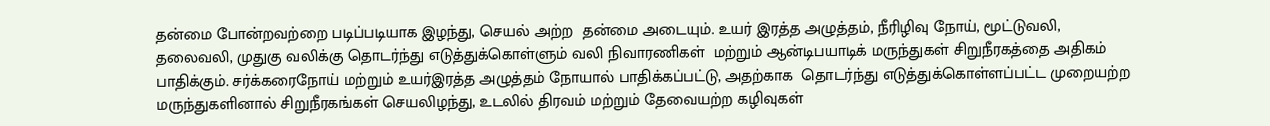தன்மை போன்றவற்றை படிப்படியாக இழந்து, செயல் அற்ற  தன்மை அடையும். உயர் இரத்த அழுத்தம், நீரிழிவு நோய், மூட்டுவலி, தலைவலி, முதுகு வலிக்கு தொடர்ந்து எடுத்துக்கொள்ளும் வலி நிவாரணிகள்  மற்றும் ஆன்டிபயாடிக் மருந்துகள் சிறுநீரகத்தை அதிகம் பாதிக்கும். சர்க்கரைநோய் மற்றும் உயர்இரத்த அழுத்தம் நோயால் பாதிக்கப்பட்டு, அதற்காக  தொடர்ந்து எடுத்துக்கொள்ளப்பட்ட முறையற்ற மருந்துகளினால் சிறுநீரகங்கள் செயலிழந்து, உடலில் திரவம் மற்றும் தேவையற்ற கழிவுகள்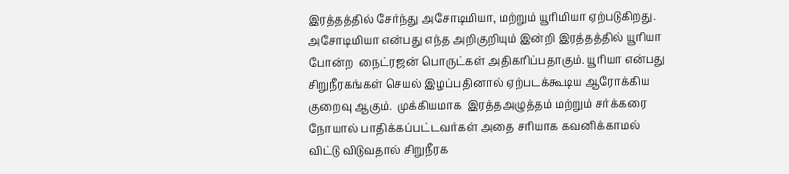இரத்தத்தில் சேர்ந்து அசோடிமியா, மற்றும் யூரிமியா ஏற்படுகிறது. அசோடிமியா என்பது எந்த அறிகுறியும் இன்றி இரத்தத்தில் யூரியா போன்ற  நைட்ரஜன் பொருட்கள் அதிகரிப்பதாகும். யூரியா என்பது சிறுநீரகங்கள் செயல் இழப்பதினால் ஏற்படக்கூடிய ஆரோக்கிய குறைவு ஆகும்.  முக்கியமாக  இரத்தஅழுத்தம் மற்றும் சர்க்கரை நோயால் பாதிக்கப்பட்டவர்கள் அதை சரியாக கவனிக்காமல் விட்டு விடுவதால் சிறுநீரக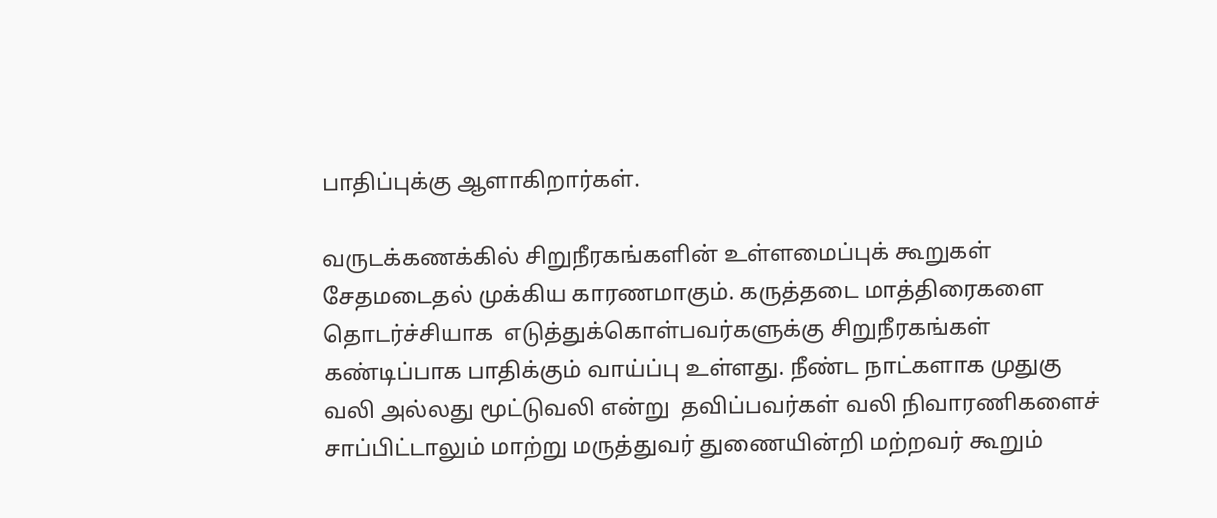பாதிப்புக்கு ஆளாகிறார்கள்.

வருடக்கணக்கில் சிறுநீரகங்களின் உள்ளமைப்புக் கூறுகள் சேதமடைதல் முக்கிய காரணமாகும். கருத்தடை மாத்திரைகளை தொடர்ச்சியாக  எடுத்துக்கொள்பவர்களுக்கு சிறுநீரகங்கள் கண்டிப்பாக பாதிக்கும் வாய்ப்பு உள்ளது. நீண்ட நாட்களாக முதுகு வலி அல்லது மூட்டுவலி என்று  தவிப்பவர்கள் வலி நிவாரணிகளைச் சாப்பிட்டாலும் மாற்று மருத்துவர் துணையின்றி மற்றவர் கூறும்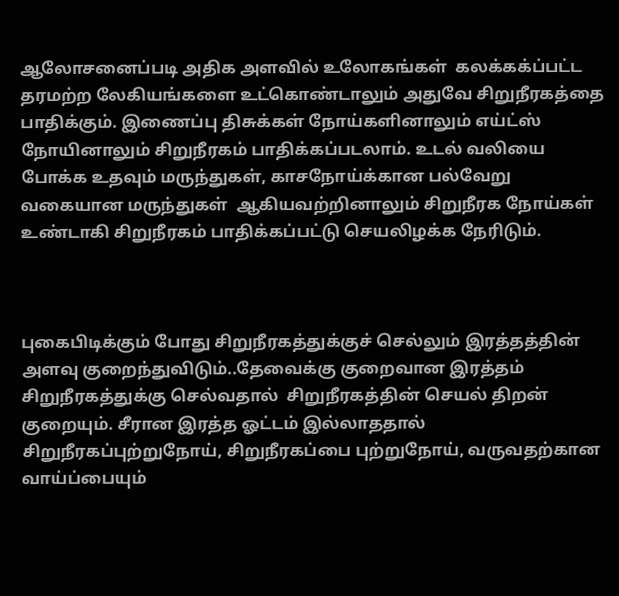ஆலோசனைப்படி அதிக அளவில் உலோகங்கள்  கலக்கக்ப்பட்ட தரமற்ற லேகியங்களை உட்கொண்டாலும் அதுவே சிறுநீரகத்தை பாதிக்கும். இணைப்பு திசுக்கள் நோய்களினாலும் எய்ட்ஸ்  நோயினாலும் சிறுநீரகம் பாதிக்கப்படலாம். உடல் வலியை போக்க உதவும் மருந்துகள், காசநோய்க்கான பல்வேறு வகையான மருந்துகள்  ஆகியவற்றினாலும் சிறுநீரக நோய்கள் உண்டாகி சிறுநீரகம் பாதிக்கப்பட்டு செயலிழக்க நேரிடும்.



புகைபிடிக்கும் போது சிறுநீரகத்துக்குச் செல்லும் இரத்தத்தின் அளவு குறைந்துவிடும்..தேவைக்கு குறைவான இரத்தம் சிறுநீரகத்துக்கு செல்வதால்  சிறுநீரகத்தின் செயல் திறன் குறையும். சீரான இரத்த ஓட்டம் இல்லாததால் சிறுநீரகப்புற்றுநோய், சிறுநீரகப்பை புற்றுநோய், வருவதற்கான  வாய்ப்பையும்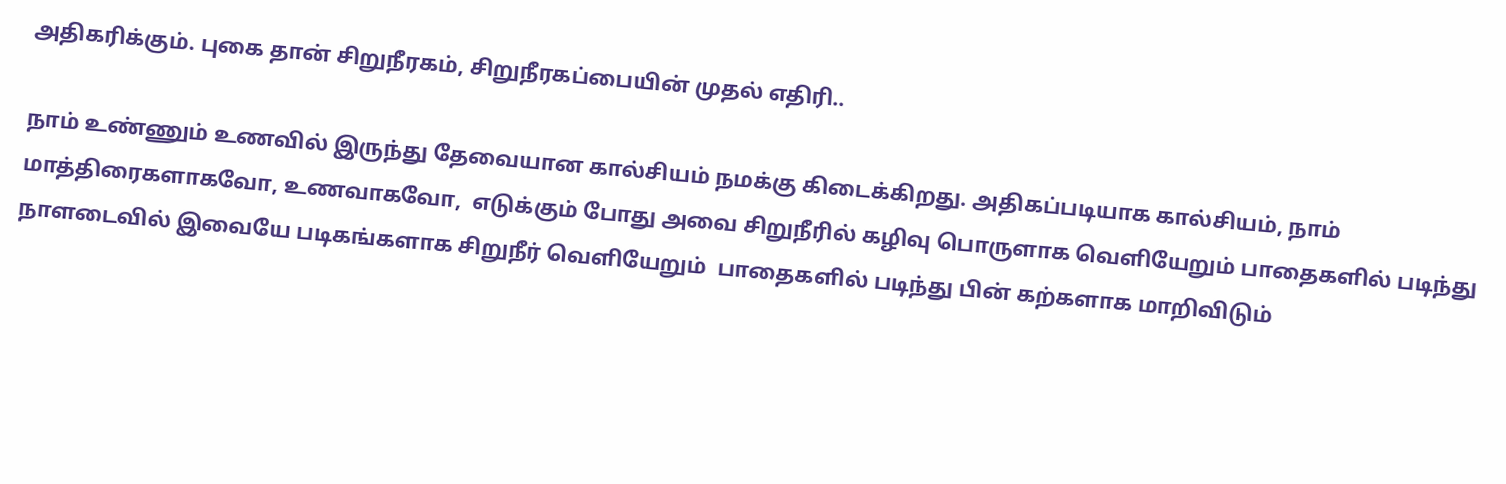அதிகரிக்கும். புகை தான் சிறுநீரகம், சிறுநீரகப்பையின் முதல் எதிரி..

நாம் உண்ணும் உணவில் இருந்து தேவையான கால்சியம் நமக்கு கிடைக்கிறது. அதிகப்படியாக கால்சியம், நாம் மாத்திரைகளாகவோ, உணவாகவோ,  எடுக்கும் போது அவை சிறுநீரில் கழிவு பொருளாக வெளியேறும் பாதைகளில் படிந்து நாளடைவில் இவையே படிகங்களாக சிறுநீர் வெளியேறும்  பாதைகளில் படிந்து பின் கற்களாக மாறிவிடும்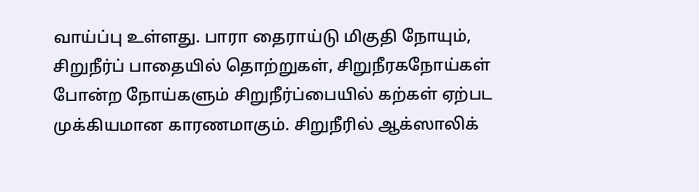வாய்ப்பு உள்ளது. பாரா தைராய்டு மிகுதி நோயும், சிறுநீர்ப் பாதையில் தொற்றுகள், சிறுநீரகநோய்கள்  போன்ற நோய்களும் சிறுநீர்ப்பையில் கற்கள் ஏற்பட முக்கியமான காரணமாகும். சிறுநீரில் ஆக்ஸாலிக்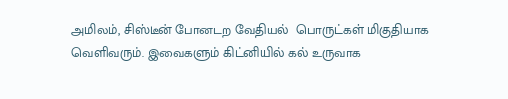அமிலம், சிஸ்டீன் போனடற வேதியல்  பொருட்கள் மிகுதியாக வெளிவரும். இவைகளும் கிட்னியில் கல் உருவாக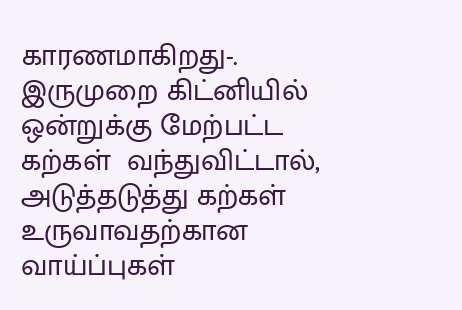காரணமாகிறது-. இருமுறை கிட்னியில் ஒன்றுக்கு மேற்பட்ட கற்கள்  வந்துவிட்டால், அடுத்தடுத்து கற்கள் உருவாவதற்கான வாய்ப்புகள்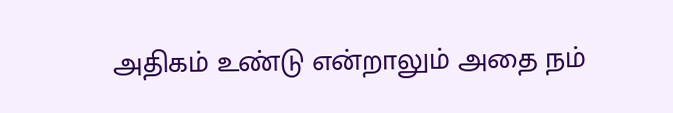அதிகம் உண்டு என்றாலும் அதை நம்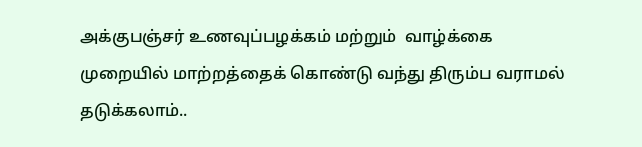அக்குபஞ்சர் உணவுப்பழக்கம் மற்றும்  வாழ்க்கை முறையில் மாற்றத்தைக் கொண்டு வந்து திரும்ப வராமல் தடுக்கலாம்..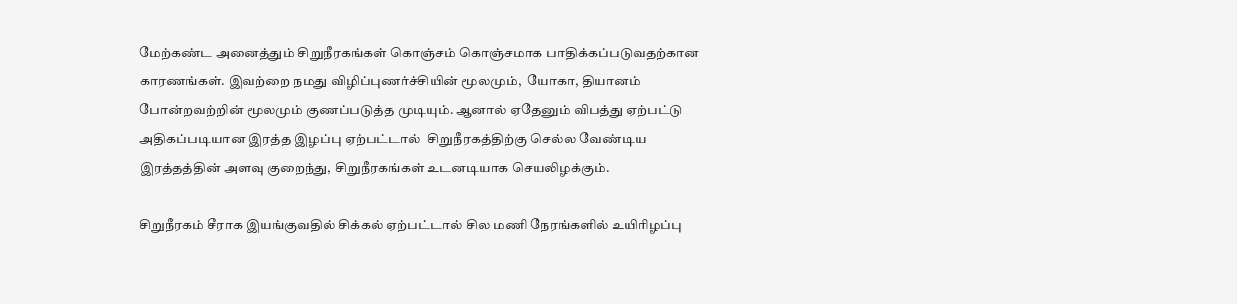மேற்கண்ட அனைத்தும் சிறுநீரகங்கள் கொஞ்சம் கொஞ்சமாக பாதிக்கப்படுவதற்கான காரணங்கள். இவற்றை நமது விழிப்புணர்ச்சியின் மூலமும்,  யோகா, தியானம் போன்றவற்றின் மூலமும் குணப்படுத்த முடியும். ஆனால் ஏதேனும் விபத்து ஏற்பட்டு அதிகப்படியான இரத்த இழப்பு ஏற்பட்டால்  சிறுநீரகத்திற்கு செல்ல வேண்டிய இரத்தத்தின் அளவு குறைந்து, சிறுநீரகங்கள் உடனடியாக செயலிழக்கும்.

சிறுநீரகம் சீராக இயங்குவதில் சிக்கல் ஏற்பட்டால் சில மணி நேரங்களில் உயிரிழப்பு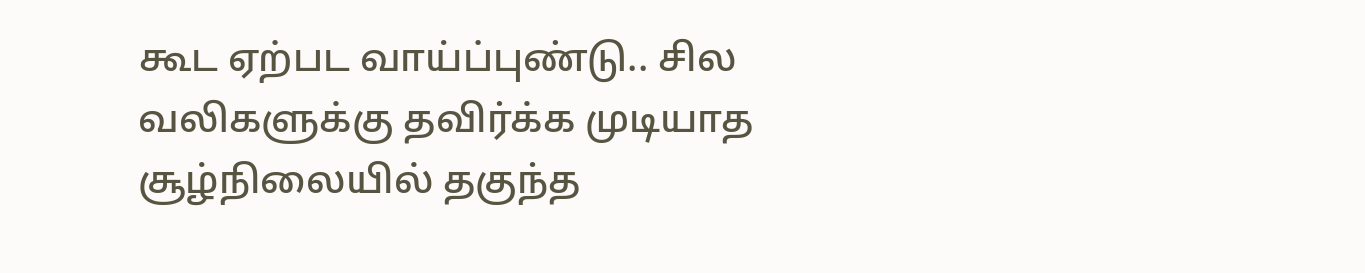கூட ஏற்பட வாய்ப்புண்டு.. சில வலிகளுக்கு தவிர்க்க முடியாத  சூழ்நிலையில் தகுந்த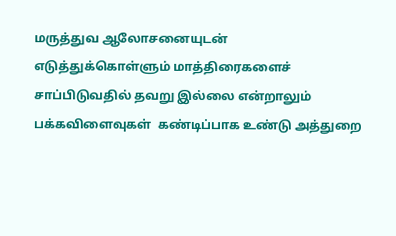மருத்துவ ஆலோசனையுடன் எடுத்துக்கொள்ளும் மாத்திரைகளைச் சாப்பிடுவதில் தவறு இல்லை என்றாலும் பக்கவிளைவுகள்  கண்டிப்பாக உண்டு அத்துறை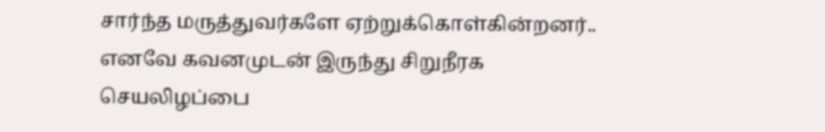சார்ந்த மருத்துவர்களே ஏற்றுக்கொள்கின்றனர்.. எனவே கவனமுடன் இருந்து சிறுநீரக செயலிழப்பை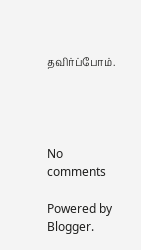தவிர்ப்போம்.




No comments

Powered by Blogger.